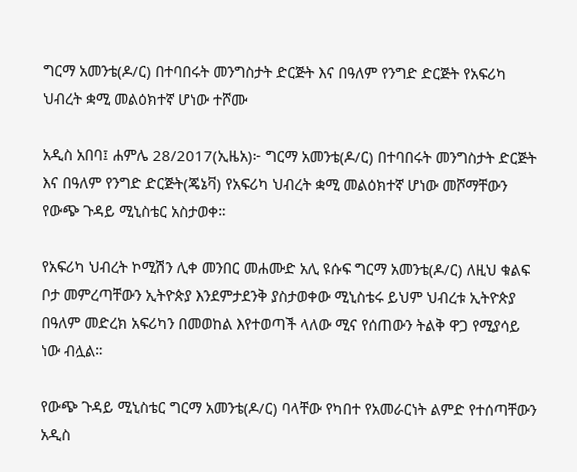ግርማ አመንቴ(ዶ/ር) በተባበሩት መንግስታት ድርጅት እና በዓለም የንግድ ድርጅት የአፍሪካ ህብረት ቋሚ መልዕክተኛ ሆነው ተሾሙ

አዲስ አበባ፤ ሐምሌ 28/2017(ኢዜአ)፦ ግርማ አመንቴ(ዶ/ር) በተባበሩት መንግስታት ድርጅት እና በዓለም የንግድ ድርጅት(ጄኔቫ) የአፍሪካ ህብረት ቋሚ መልዕክተኛ ሆነው መሾማቸውን የውጭ ጉዳይ ሚኒስቴር አስታወቀ።

የአፍሪካ ህብረት ኮሚሽን ሊቀ መንበር መሐሙድ አሊ ዩሱፍ ግርማ አመንቴ(ዶ/ር) ለዚህ ቁልፍ ቦታ መምረጣቸውን ኢትዮጵያ እንደምታደንቅ ያስታወቀው ሚኒስቴሩ ይህም ህብረቱ ኢትዮጵያ በዓለም መድረክ አፍሪካን በመወከል እየተወጣች ላለው ሚና የሰጠውን ትልቅ ዋጋ የሚያሳይ ነው ብሏል።

የውጭ ጉዳይ ሚኒስቴር ግርማ አመንቴ(ዶ/ር) ባላቸው የካበተ የአመራርነት ልምድ የተሰጣቸውን አዲስ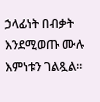ኃላፊነት በብቃት እንደሚወጡ ሙሉ እምነቱን ገልጿል።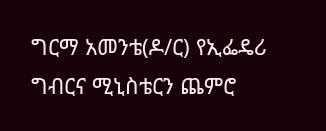ግርማ አመንቴ(ዶ/ር) የኢፌዴሪ ግብርና ሚኒስቴርን ጨምሮ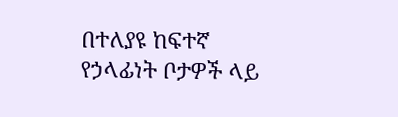በተለያዩ ከፍተኛ የኃላፊነት ቦታዎች ላይ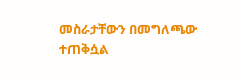መስራታቸውን በመግለጫው ተጠቅሷል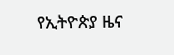የኢትዮጵያ ዜና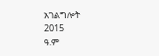አገልግሎት
2015
ዓ.ም